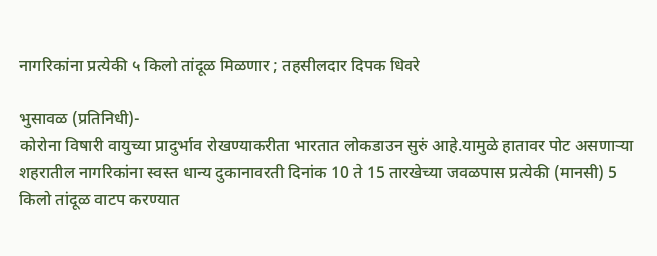नागरिकांना प्रत्येकी ५ किलो तांदूळ मिळणार ; तहसीलदार दिपक धिवरे

भुसावळ (प्रतिनिधी)-
कोरोना विषारी वायुच्या प्रादुर्भाव रोखण्याकरीता भारतात लोकडाउन सुरुं आहे.यामुळे हातावर पोट असणाऱ्या शहरातील नागरिकांना स्वस्त धान्य दुकानावरती दिनांक 10 ते 15 तारखेच्या जवळपास प्रत्येकी (मानसी) 5 किलो तांदूळ वाटप करण्यात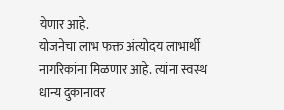येणार आहे.
योजनेचा लाभ फक्त अंत्योदय लाभार्थी नागरिकांना मिळणार आहे. त्यांना स्वस्थ धान्य दुकानावर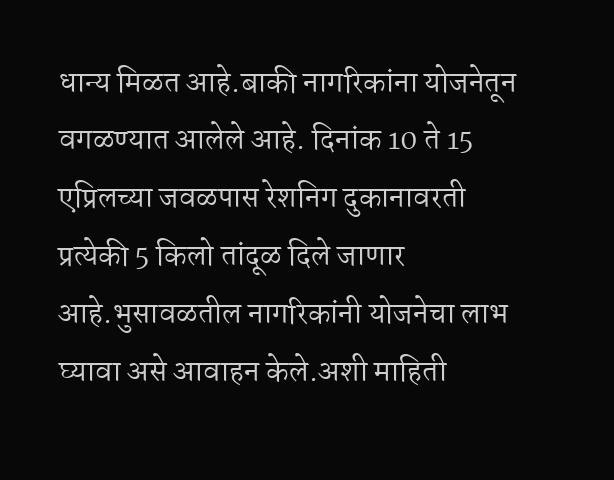धान्य मिळत आहे.बाकी नागरिकांना योजनेतून वगळण्यात आलेले आहे. दिनांक 10 ते 15 एप्रिलच्या जवळपास रेशनिग दुकानावरती प्रत्येकी 5 किलो तांदूळ दिले जाणार आहे.भुसावळतील नागरिकांनी योजनेचा लाभ घ्यावा असे आवाहन केले.अशी माहिती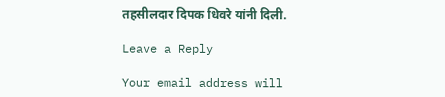तहसीलदार दिपक धिवरे यांनी दिली.

Leave a Reply

Your email address will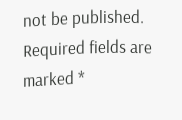not be published. Required fields are marked *